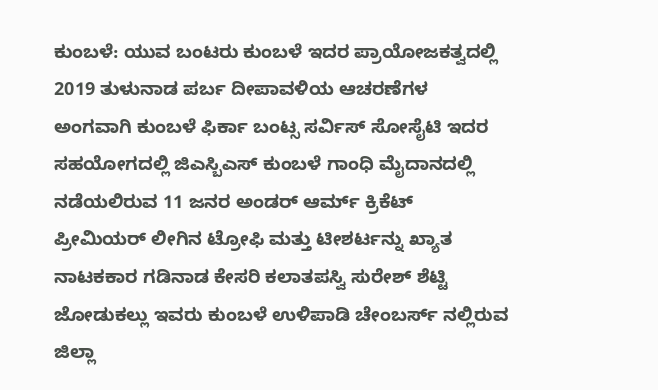ಕುಂಬಳೆ: ಯುವ ಬಂಟರು ಕುಂಬಳೆ ಇದರ ಪ್ರಾಯೋಜಕತ್ವದಲ್ಲಿ 2019 ತುಳುನಾಡ ಪರ್ಬ ದೀಪಾವಳಿಯ ಆಚರಣೆಗಳ ಅಂಗವಾಗಿ ಕುಂಬಳೆ ಫಿರ್ಕಾ ಬಂಟ್ಸ ಸರ್ವಿಸ್ ಸೋಸೈಟಿ ಇದರ ಸಹಯೋಗದಲ್ಲಿ ಜಿಎಸ್ಬಿಎಸ್ ಕುಂಬಳೆ ಗಾಂಧಿ ಮೈದಾನದಲ್ಲಿ ನಡೆಯಲಿರುವ 11 ಜನರ ಅಂಡರ್ ಆರ್ಮ್ ಕ್ರಿಕೆಟ್ ಪ್ರೀಮಿಯರ್ ಲೀಗಿನ ಟ್ರೋಫಿ ಮತ್ತು ಟೀಶರ್ಟನ್ನು ಖ್ಯಾತ ನಾಟಕಕಾರ ಗಡಿನಾಡ ಕೇಸರಿ ಕಲಾತಪಸ್ವಿ ಸುರೇಶ್ ಶೆಟ್ಟಿ ಜೋಡುಕಲ್ಲು ಇವರು ಕುಂಬಳೆ ಉಳಿಪಾಡಿ ಚೇಂಬರ್ಸ್ ನಲ್ಲಿರುವ ಜಿಲ್ಲಾ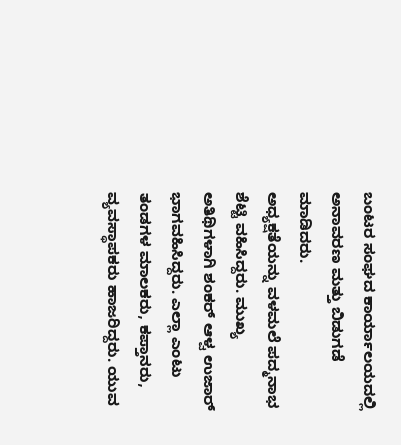ಬಂಟರ ಸಂಘದ ಕಾರ್ಯಾಲಯದಲ್ಲಿ ಅನಾವರಣ ಮತ್ತು ಬಿಡುಗಡೆ ಮಾಡಿದರು.
ಅಧ್ಯಕ್ಷತೆಯನ್ನು ವಳಮಲೆ ಪದ್ಮನಾಭ ಶೆಟ್ಟಿ ವಹಿಸಿದ್ದರು. ಮುಖ್ಯ ಅತಿಥಿಗಳಾಗಿ ಶಂಕರ್ ಆಳ್ವ ಉಜಾರ್ ಭಾಗವಹಿಸಿದ್ದರು. ಎಲ್ಲಾ ಎಂಟು ತಂಡಗಳ ಮಾಲಕರು, ಕಪ್ತಾನರು, ವ್ಯವಸ್ಥಾಪಕರು ಹಾಜರಿದ್ದರು. ಯುವ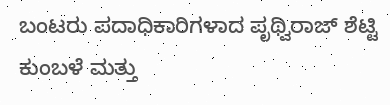ಬಂಟರು ಪದಾಧಿಕಾರಿಗಳಾದ ಪೃಥ್ವಿರಾಜ್ ಶೆಟ್ಟಿ ಕುಂಬಳೆ ಮತ್ತು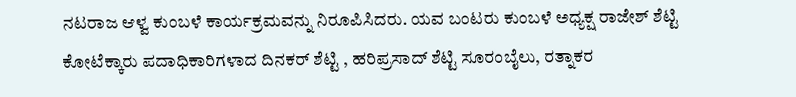ನಟರಾಜ ಆಳ್ವ ಕುಂಬಳೆ ಕಾರ್ಯಕ್ರಮವನ್ನು ನಿರೂಪಿಸಿದರು. ಯವ ಬಂಟರು ಕುಂಬಳೆ ಅಧ್ಯಕ್ಷ ರಾಜೇಶ್ ಶೆಟ್ಟಿ ಕೋಟೆಕ್ಕಾರು ಪದಾಧಿಕಾರಿಗಳಾದ ದಿನಕರ್ ಶೆಟ್ಟಿ , ಹರಿಪ್ರಸಾದ್ ಶೆಟ್ಟಿ ಸೂರಂಬೈಲು, ರತ್ನಾಕರ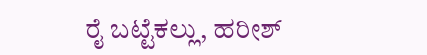ರೈ ಬಟ್ಟೆಕಲ್ಲು, ಹರೀಶ್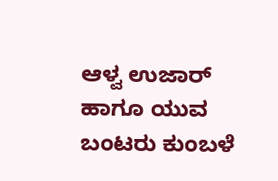ಆಳ್ವ ಉಜಾರ್ ಹಾಗೂ ಯುವ ಬಂಟರು ಕುಂಬಳೆ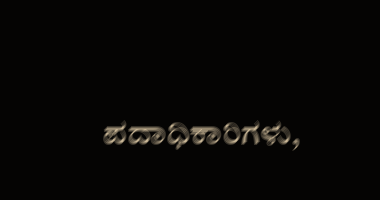ಪದಾಧಿಕಾರಿಗಳು,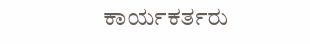ಕಾರ್ಯಕರ್ತರು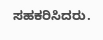ಸಹಕರಿಸಿದರು.